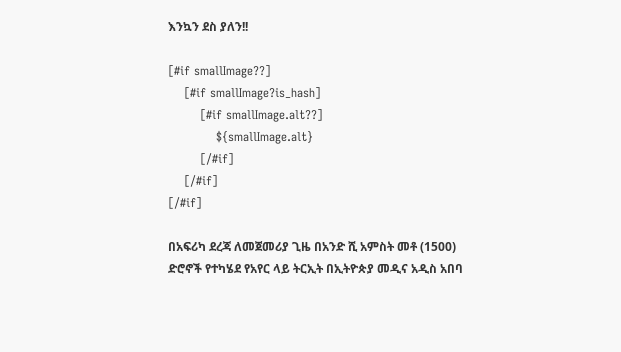እንኳን ደስ ያለን!!

[#if smallImage??]
    [#if smallImage?is_hash]
        [#if smallImage.alt??]
            ${smallImage.alt}
        [/#if]
    [/#if]
[/#if]

በአፍሪካ ደረጃ ለመጀመሪያ ጊዜ በአንድ ሺ አምስት መቶ (1500) ድሮኖች የተካሄደ የአየር ላይ ትርኢት በኢትዮጵያ መዲና አዲስ አበባ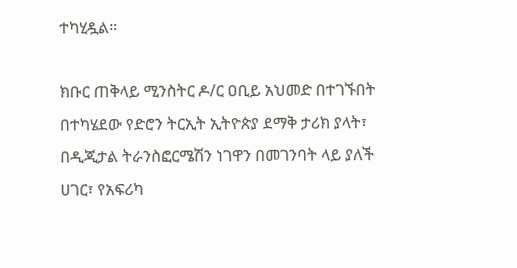ተካሂዷል።

ክቡር ጠቅላይ ሚንስትር ዶ/ር ዐቢይ አህመድ በተገኙበት በተካሄደው የድሮን ትርኢት ኢትዮጵያ ደማቅ ታሪክ ያላት፣ በዲጂታል ትራንስፎርሜሽን ነገዋን በመገንባት ላይ ያለች ሀገር፣ የአፍሪካ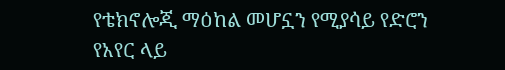የቴክኖሎጂ ማዕከል መሆኗን የሚያሳይ የድሮን የአየር ላይ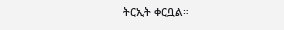ትርኢት ቀርቧል።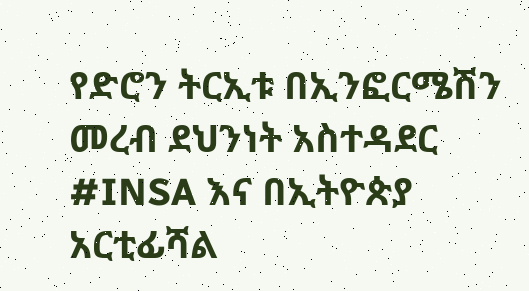የድሮን ትርኢቱ በኢንፎርሜሽን መረብ ደህንነት አስተዳደር #INSA እና በኢትዮጵያ አርቲፊሻል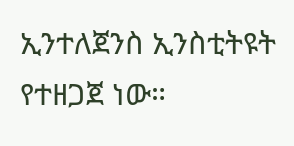ኢንተለጀንስ ኢንስቲትዩት የተዘጋጀ ነው።